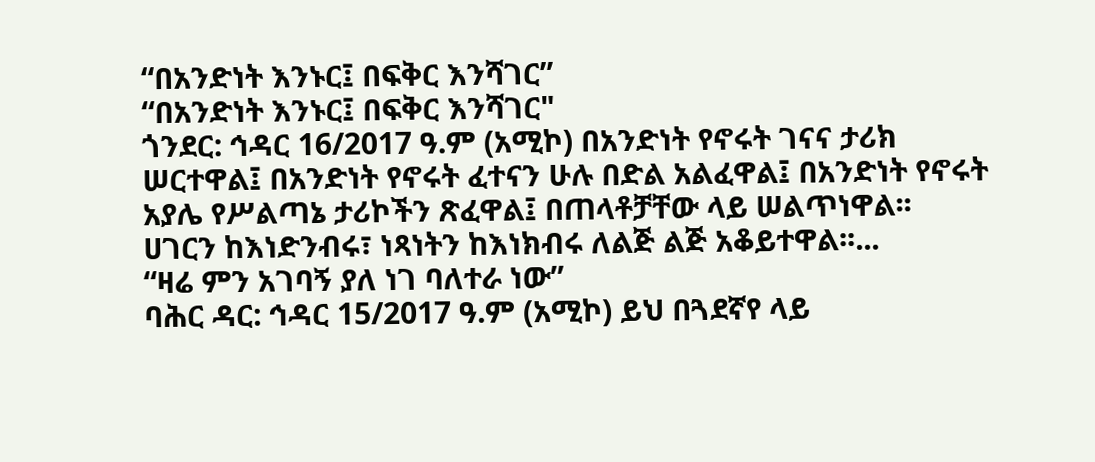“በአንድነት እንኑር፤ በፍቅር እንሻገር”
“በአንድነት እንኑር፤ በፍቅር እንሻገር"
ጎንደር: ኅዳር 16/2017 ዓ.ም (አሚኮ) በአንድነት የኖሩት ገናና ታሪክ ሠርተዋል፤ በአንድነት የኖሩት ፈተናን ሁሉ በድል አልፈዋል፤ በአንድነት የኖሩት አያሌ የሥልጣኔ ታሪኮችን ጽፈዋል፤ በጠላቶቻቸው ላይ ሠልጥነዋል፡፡
ሀገርን ከእነድንብሩ፣ ነጻነትን ከእነክብሩ ለልጅ ልጅ አቆይተዋል፡፡...
“ዛሬ ምን አገባኝ ያለ ነገ ባለተራ ነው”
ባሕር ዳር: ኅዳር 15/2017 ዓ.ም (አሚኮ) ይህ በጓደኛየ ላይ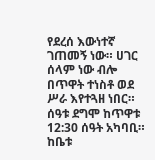የደረሰ እውነተኛ ገጠመኝ ነው። ሀገር ሰላም ነው ብሎ በጥዋት ተነስቶ ወደ ሥራ እየተጓዘ ነበር። ሰዓቱ ደግሞ ከጥዋቱ 12:30 ሰዓት አካባቢ። ከቤቱ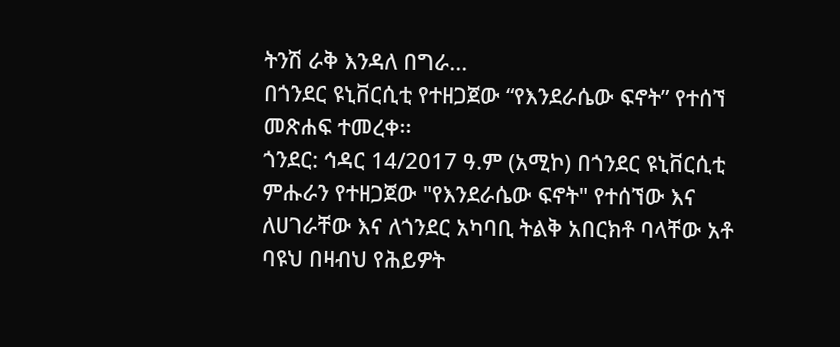ትንሽ ራቅ እንዳለ በግራ...
በጎንደር ዩኒቨርሲቲ የተዘጋጀው “የእንደራሴው ፍኖት” የተሰኘ መጽሐፍ ተመረቀ፡፡
ጎንደር: ኅዳር 14/2017 ዓ.ም (አሚኮ) በጎንደር ዩኒቨርሲቲ ምሑራን የተዘጋጀው "የእንደራሴው ፍኖት" የተሰኘው እና ለሀገራቸው እና ለጎንደር አካባቢ ትልቅ አበርክቶ ባላቸው አቶ ባዩህ በዛብህ የሕይዎት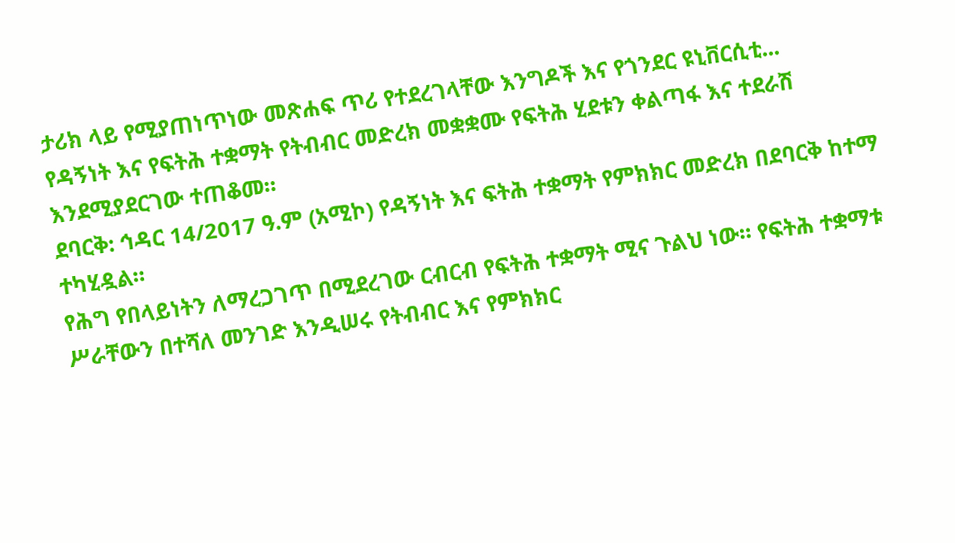ታሪክ ላይ የሚያጠነጥነው መጽሐፍ ጥሪ የተደረገላቸው እንግዶች እና የጎንደር ዩኒቨርሲቲ...
የዳኝነት እና የፍትሕ ተቋማት የትብብር መድረክ መቋቋሙ የፍትሕ ሂደቱን ቀልጣፋ እና ተደራሽ እንደሚያደርገው ተጠቆመ።
ደባርቅ: ኅዳር 14/2017 ዓ.ም (አሚኮ) የዳኝነት እና ፍትሕ ተቋማት የምክክር መድረክ በደባርቅ ከተማ ተካሂዷል።
የሕግ የበላይነትን ለማረጋገጥ በሚደረገው ርብርብ የፍትሕ ተቋማት ሚና ጉልህ ነው። የፍትሕ ተቋማቱ ሥራቸውን በተሻለ መንገድ እንዲሠሩ የትብብር እና የምክክር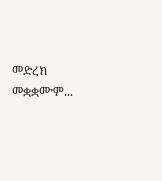መድረክ መቋቋሙም...